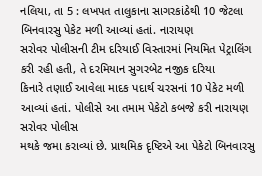નલિયા, તા 5 : લખપત તાલુકાના સાગરકાંઠેથી 10 જેટલા બિનવારસુ પેકેટ મળી આવ્યાં હતાં. નારાયણ
સરોવર પોલીસની ટીમ દરિયાઈ વિસ્તારમાં નિયમિત પેટ્રાલિંગ કરી રહી હતી, તે દરમિયાન સુગરબેટ નજીક દરિયા
કિનારે તણાઈ આવેલા માદક પદાર્થ ચરસનાં 10 પેકેટ મળી આવ્યાં હતાં. પોલીસે આ તમામ પેકેટો કબજે કરી નારાયણ સરોવર પોલીસ
મથકે જમા કરાવ્યાં છે. પ્રાથમિક દૃષ્ટિએ આ પેકેટો બિનવારસુ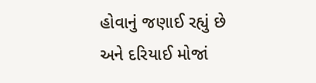હોવાનું જણાઈ રહ્યું છે
અને દરિયાઈ મોજાં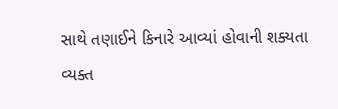સાથે તણાઈને કિનારે આવ્યાં હોવાની શક્યતા વ્યક્ત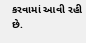કરવામાં આવી રહી
છે.